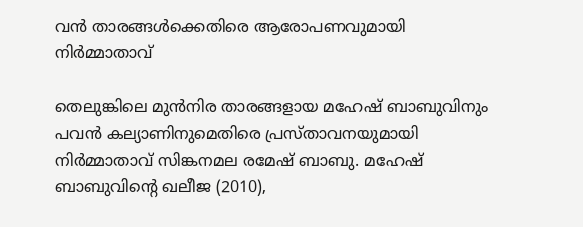വന്‍ താരങ്ങള്‍ക്കെതിരെ ആരോപണവുമായി നിര്‍മ്മാതാവ്

തെലുങ്കിലെ മുന്‍നിര താരങ്ങളായ മഹേഷ് ബാബുവിനും പവന്‍ കല്യാണിനുമെതിരെ പ്രസ്താവനയുമായി നിര്‍മ്മാതാവ് സിങ്കനമല രമേഷ് ബാബു. മഹേഷ് ബാബുവിന്‍റെ ഖലീജ (2010),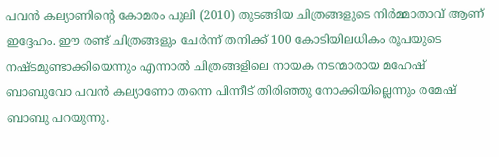പവന്‍ കല്യാണിന്‍റെ കോമരം പുലി (2010) തുടങ്ങിയ ചിത്രങ്ങളുടെ നിര്‍മ്മാതാവ് ആണ് ഇദ്ദേഹം. ഈ രണ്ട് ചിത്രങ്ങളും ചേര്‍ന്ന് തനിക്ക് 100 കോടിയിലധികം രൂപയുടെ നഷ്ടമുണ്ടാക്കിയെന്നും എന്നാല്‍ ചിത്രങ്ങളിലെ നായക നടന്മാരായ മഹേഷ് ബാബുവോ പവന്‍ കല്യാണോ തന്നെ പിന്നീട് തിരിഞ്ഞു നോക്കിയില്ലെന്നും രമേഷ് ബാബു പറയുന്നു.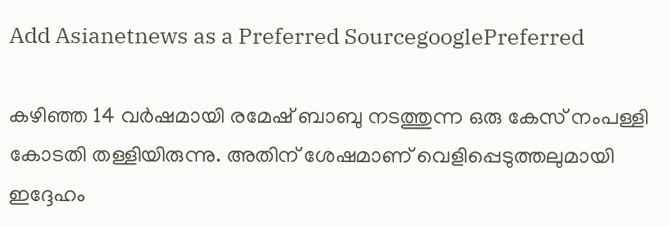Add Asianetnews as a Preferred SourcegooglePreferred

കഴിഞ്ഞ 14 വര്‍ഷമായി രമേഷ് ബാബു നടത്തുന്ന ഒരു കേസ് നംപള്ളി കോടതി തള്ളിയിരുന്നു. അതിന് ശേഷമാണ് വെളിപ്പെടുത്തലുമായി ഇദ്ദേഹം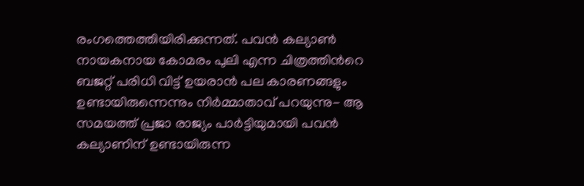രംഗത്തെത്തിയിരിക്കുന്നത്. പവന്‍ കല്യാണ്‍ നായകനായ കോമരം പുലി എന്ന ചിത്രത്തിന്‍റെ ബജറ്റ് പരിധി വിട്ട് ഉയരാന്‍ പല കാരണങ്ങളും ഉണ്ടായിരുന്നെന്നും നിര്‍മ്മാതാവ് പറയുന്നു- ആ സമയത്ത് പ്രജാ രാജ്യം പാര്‍ട്ടിയുമായി പവന്‍ കല്യാണിന് ഉണ്ടായിരുന്ന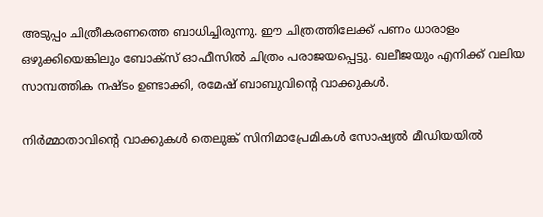അടുപ്പം ചിത്രീകരണത്തെ ബാധിച്ചിരുന്നു. ഈ ചിത്രത്തിലേക്ക് പണം ധാരാളം ഒഴുക്കിയെങ്കിലും ബോക്സ് ഓഫീസില്‍ ചിത്രം പരാജയപ്പെട്ടു. ഖലീജയും എനിക്ക് വലിയ സാമ്പത്തിക നഷ്ടം ഉണ്ടാക്കി, രമേഷ് ബാബുവിന്‍റെ വാക്കുകള്‍.

നിര്‍മ്മാതാവിന്‍റെ വാക്കുകള്‍ തെലുങ്ക് സിനിമാപ്രേമികള്‍ സോഷ്യല്‍ മീഡിയയില്‍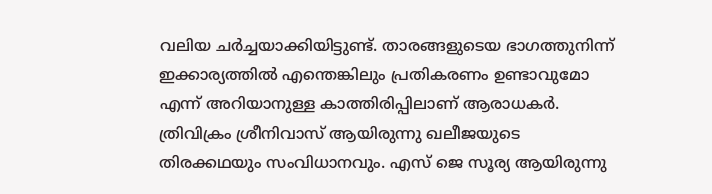വലിയ ചര്‍ച്ചയാക്കിയിട്ടുണ്ട്. താരങ്ങളുടെയ ഭാഗത്തുനിന്ന് ഇക്കാര്യത്തില്‍ എന്തെങ്കിലും പ്രതികരണം ഉണ്ടാവുമോ എന്ന് അറിയാനുള്ള കാത്തിരിപ്പിലാണ് ആരാധകര്‍. ത്രിവിക്രം ശ്രീനിവാസ് ആയിരുന്നു ഖലീജയുടെ തിരക്കഥയും സംവിധാനവും. എസ് ജെ സൂര്യ ആയിരുന്നു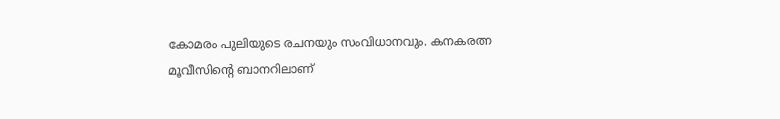കോമരം പുലിയുടെ രചനയും സംവിധാനവും. കനകരത്ന മൂവീസിന്‍റെ ബാനറിലാണ്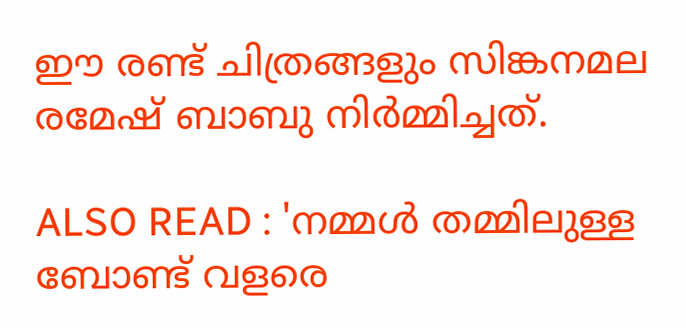ഈ രണ്ട് ചിത്രങ്ങളും സിങ്കനമല രമേഷ് ബാബു നിര്‍മ്മിച്ചത്.

ALSO READ : 'നമ്മൾ തമ്മിലുള്ള ബോണ്ട് വളരെ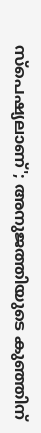സ്പെഷ്യലാണ്'; അനുജത്തിയുടെ കുഞ്ഞിന്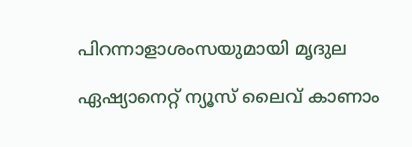പിറന്നാളാശംസയുമായി മൃദുല

ഏഷ്യാനെറ്റ് ന്യൂസ് ലൈവ് കാണാം